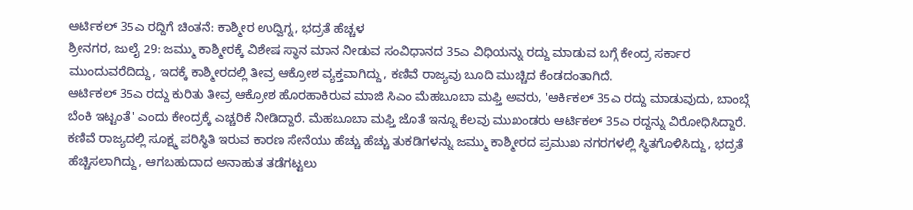ಆರ್ಟಿಕಲ್ 35ಎ ರದ್ದಿಗೆ ಚಿಂತನೆ: ಕಾಶ್ಮೀರ ಉದ್ವಿಗ್ನ, ಭದ್ರತೆ ಹೆಚ್ಚಳ
ಶ್ರೀನಗರ, ಜುಲೈ 29: ಜಮ್ಮು ಕಾಶ್ಮೀರಕ್ಕೆ ವಿಶೇಷ ಸ್ಥಾನ ಮಾನ ನೀಡುವ ಸಂವಿಧಾನದ 35ಎ ವಿಧಿಯನ್ನು ರದ್ದು ಮಾಡುವ ಬಗ್ಗೆ ಕೇಂದ್ರ ಸರ್ಕಾರ ಮುಂದುವರೆದಿದ್ದು, ಇದಕ್ಕೆ ಕಾಶ್ಮೀರದಲ್ಲಿ ತೀವ್ರ ಆಕ್ರೋಶ ವ್ಯಕ್ತವಾಗಿದ್ದು, ಕಣಿವೆ ರಾಜ್ಯವು ಬೂದಿ ಮುಚ್ಚಿದ ಕೆಂಡದಂತಾಗಿದೆ.
ಆರ್ಟಿಕಲ್ 35ಎ ರದ್ದು ಕುರಿತು ತೀವ್ರ ಆಕ್ರೋಶ ಹೊರಹಾಕಿರುವ ಮಾಜಿ ಸಿಎಂ ಮೆಹಬೂಬಾ ಮಫ್ತಿ ಅವರು, 'ಆರ್ಕಿಕಲ್ 35ಎ ರದ್ದು ಮಾಡುವುದು, ಬಾಂಬ್ಗೆ ಬೆಂಕಿ ಇಟ್ಟಂತೆ' ಎಂದು ಕೇಂದ್ರಕ್ಕೆ ಎಚ್ಚರಿಕೆ ನೀಡಿದ್ದಾರೆ. ಮೆಹಬೂಬಾ ಮಫ್ತಿ ಜೊತೆ ಇನ್ನೂ ಕೆಲವು ಮುಖಂಡರು ಆರ್ಟಿಕಲ್ 35ಎ ರದ್ದನ್ನು ವಿರೋಧಿಸಿದ್ದಾರೆ.
ಕಣಿವೆ ರಾಜ್ಯದಲ್ಲಿ ಸೂಕ್ಷ್ಮ ಪರಿಸ್ಥಿತಿ ಇರುವ ಕಾರಣ ಸೇನೆಯು ಹೆಚ್ಚು ಹೆಚ್ಚು ತುಕಡಿಗಳನ್ನು ಜಮ್ಮು ಕಾಶ್ಮೀರದ ಪ್ರಮುಖ ನಗರಗಳಲ್ಲಿ ಸ್ಥಿತಗೊಳಿಸಿದ್ದು, ಭದ್ರತೆ ಹೆಚ್ಚಿಸಲಾಗಿದ್ದು, ಆಗಬಹುದಾದ ಅನಾಹುತ ತಡೆಗಟ್ಟಲು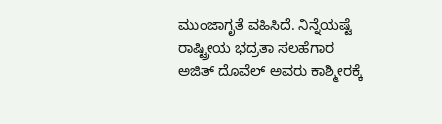ಮುಂಜಾಗೃತೆ ವಹಿಸಿದೆ. ನಿನ್ನೆಯಷ್ಟೆ ರಾಷ್ಟ್ರೀಯ ಭದ್ರತಾ ಸಲಹೆಗಾರ ಅಜಿತ್ ದೊವೆಲ್ ಅವರು ಕಾಶ್ಮೀರಕ್ಕೆ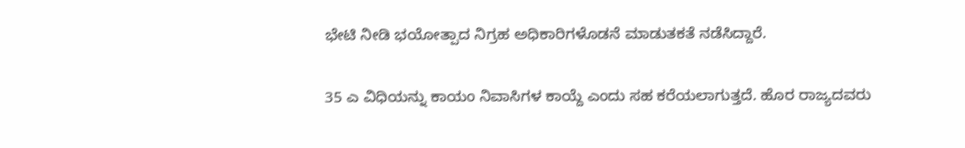ಭೇಟಿ ನೀಡಿ ಭಯೋತ್ಪಾದ ನಿಗ್ರಹ ಅಧಿಕಾರಿಗಳೊಡನೆ ಮಾಡುತಕತೆ ನಡೆಸಿದ್ದಾರೆ.

35 ಎ ವಿಧಿಯನ್ನು ಕಾಯಂ ನಿವಾಸಿಗಳ ಕಾಯ್ದೆ ಎಂದು ಸಹ ಕರೆಯಲಾಗುತ್ತದೆ. ಹೊರ ರಾಜ್ಯದವರು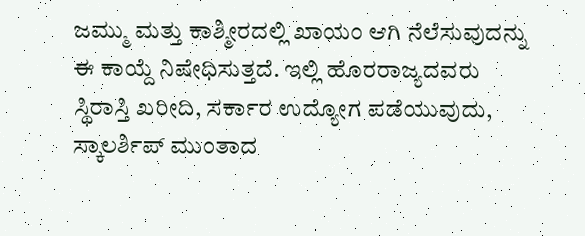ಜಮ್ಮು ಮತ್ತು ಕಾಶ್ಮೀರದಲ್ಲಿ ಖಾಯಂ ಆಗಿ ನೆಲೆಸುವುದನ್ನು ಈ ಕಾಯ್ದೆ ನಿಷೇಧಿಸುತ್ತದೆ. ಇಲ್ಲಿ ಹೊರರಾಜ್ಯದವರು ಸ್ಥಿರಾಸ್ತಿ ಖರೀದಿ, ಸರ್ಕಾರ ಉದ್ಯೋಗ ಪಡೆಯುವುದು, ಸ್ಕಾಲರ್ಶಿಪ್ ಮುಂತಾದ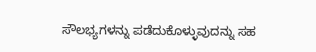ಸೌಲಭ್ಯಗಳನ್ನು ಪಡೆದುಕೊಳ್ಳುವುದನ್ನು ಸಹ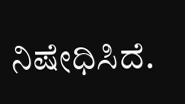ನಿಷೇಧಿಸಿದೆ.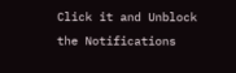Click it and Unblock the Notifications